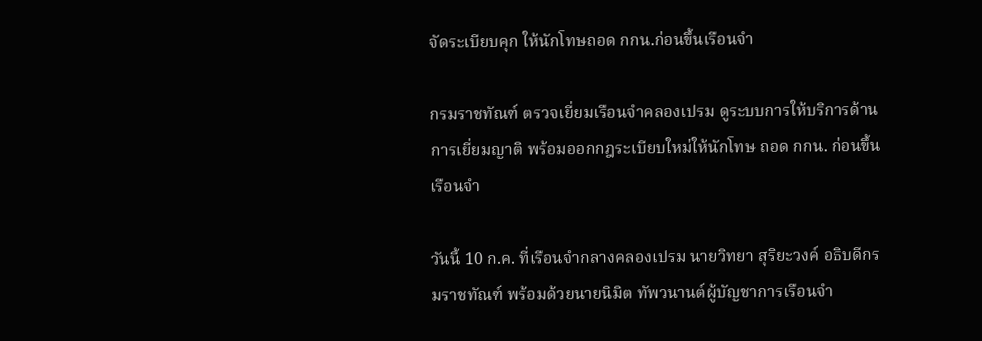จัดระเบียบคุก ให้นักโทษถอด กกน.ก่อนขึ้นเรือนจำ

กรมราชทัณฑ์ ตรวจเยี่ยมเรือนจำคลองเปรม ดูระบบการให้บริการด้านการเยี่ยมญาติ พร้อมออกกฎระเบียบใหม่ให้นักโทษ ถอด กกน. ก่อนขึ้นเรือนจำ

วันนี้ 10 ก.ค. ที่เรือนจำกลางคลองเปรม นายวิทยา สุริยะวงค์ อธิบดีกรมราชทัณฑ์ พร้อมด้วยนายนิมิต ทัพวนานต์ผู้บัญชาการเรือนจำ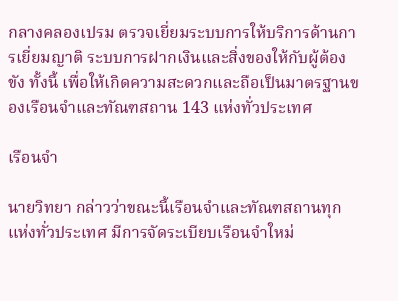กลางคลองเปรม ตรวจเยี่ยมระบบการให้บริการด้านการเยี่ยมญาติ ระบบการฝากเงินและสิ่งของให้กับผู้ต้องขัง ทั้งนี้ เพื่อให้เกิดความสะดวกและถือเป็นมาตรฐานของเรือนจำและทัณฑสถาน 143 แห่งทั่วประเทศ

เรือนจำ

นายวิทยา กล่าวว่าขณะนี้เรือนจำและทัณฑสถานทุกแห่งทั่วประเทศ มีการจัดระเบียบเรือนจำใหม่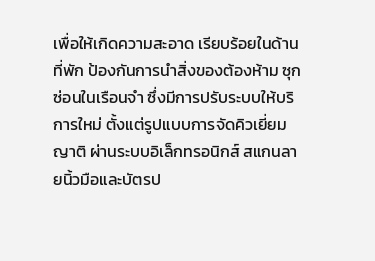เพื่อให้เกิดความสะอาด เรียบร้อยในด้านที่พัก ป้องกันการนำสิ่งของต้องห้าม ซุกซ่อนในเรือนจำ ซึ่งมีการปรับระบบให้บริการใหม่ ตั้งแต่รูปแบบการจัดคิวเยี่ยมญาติ ผ่านระบบอิเล็กทรอนิกส์ สแกนลายนิ้วมือและบัตรป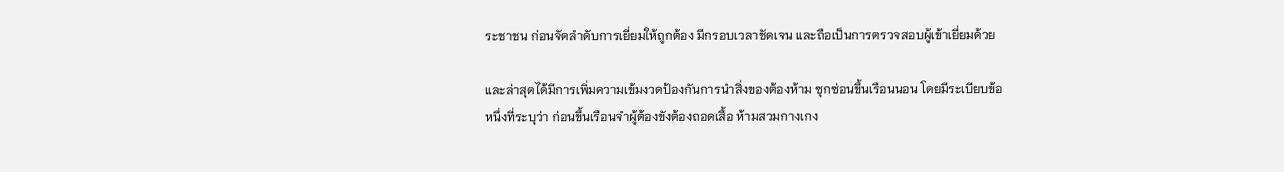ระชาชน ก่อนจัดลำดับการเยี่ยมให้ถูกต้อง มีกรอบเวลาชัดเจน และถือเป็นการตรวจสอบผู้เข้าเยี่ยมด้วย

และล่าสุดได้มีการเพิ่มความเข้มงวดป้องกันการนำสิ่งของต้องห้าม ซุกซ่อนขึ้นเรือนนอน โดยมีระเบียบข้อหนึ่งที่ระบุว่า ก่อนขึ้นเรือนจำผู้ต้องขังต้องถอดเสื้อ ห้ามสวมกางเกง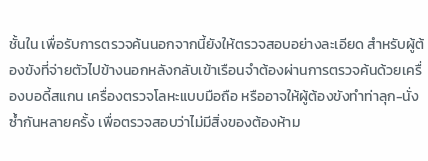ชั้นใน เพื่อรับการตรวจค้นนอกจากนี้ยังให้ตรวจสอบอย่างละเอียด สำหรับผู้ต้องขังที่จ่ายตัวไปข้างนอกหลังกลับเข้าเรือนจำต้องผ่านการตรวจค้นด้วยเครื่องบอดี้สแกน เครื่องตรวจโลหะแบบมือถือ หรืออาจให้ผู้ต้องขังทำท่าลุก-นั่งซ้ำกันหลายครั้ง เพื่อตรวจสอบว่าไม่มีสิ่งของต้องห้าม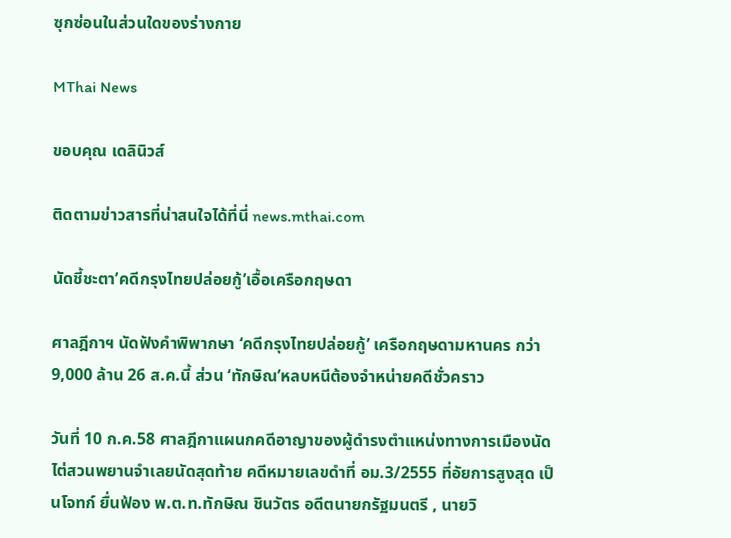ซุกซ่อนในส่วนใดของร่างกาย

MThai News

ขอบคุณ เดลินิวส์

ติดตามข่าวสารที่น่าสนใจได้ที่นี่ news.mthai.com

นัดชี้ชะตา’คดีกรุงไทยปล่อยกู้’เอื้อเครือกฤษดา

ศาลฎีกาฯ นัดฟังคำพิพากษา ‘คดีกรุงไทยปล่อยกู้’ เครือกฤษดามหานคร กว่า 9,000 ล้าน 26 ส.ค.นี้ ส่วน ‘ทักษิณ’หลบหนีต้องจำหน่ายคดีชั่วคราว

วันที่ 10 ก.ค.58 ศาลฎีกาแผนกคดีอาญาของผู้ดำรงตำแหน่งทางการเมืองนัดไต่สวนพยานจำเลยนัดสุดท้าย คดีหมายเลขดำที่ อม.3/2555 ที่อัยการสูงสุด เป็นโจทก์ ยื่นฟ้อง พ.ต.ท.ทักษิณ ชินวัตร อดีตนายกรัฐมนตรี , นายวิ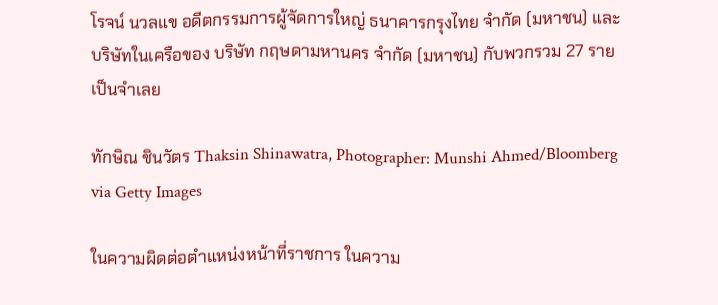โรจน์ นวลแข อดีตกรรมการผู้จัดการใหญ่ ธนาคารกรุงไทย จำกัด (มหาชน) และบริษัทในเครือของ บริษัท กฤษดามหานคร จำกัด (มหาชน) กับพวกรวม 27 ราย เป็นจำเลย

ทักษิณ ชินวัตร Thaksin Shinawatra, Photographer: Munshi Ahmed/Bloomberg via Getty Images

ในความผิดต่อตำแหน่งหน้าที่ราชการ ในความ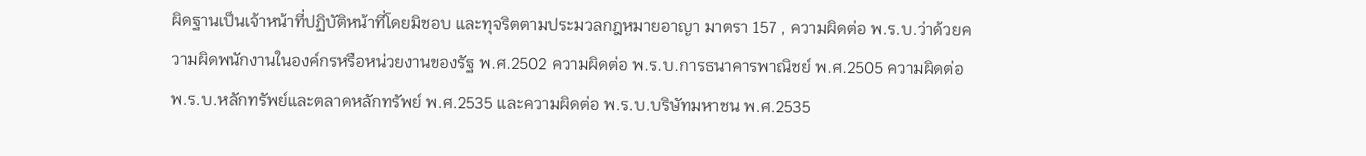ผิดฐานเป็นเจ้าหน้าที่ปฏิบัติหน้าที่โดยมิชอบ และทุจริตตามประมวลกฎหมายอาญา มาตรา 157 , ความผิดต่อ พ.ร.บ.ว่าด้วยความผิดพนักงานในองค์กรหรือหน่วยงานของรัฐ พ.ศ.2502 ความผิดต่อ พ.ร.บ.การธนาคารพาณิชย์ พ.ศ.2505 ความผิดต่อ พ.ร.บ.หลักทรัพย์และตลาดหลักทรัพย์ พ.ศ.2535 และความผิดต่อ พ.ร.บ.บริษัทมหาชน พ.ศ.2535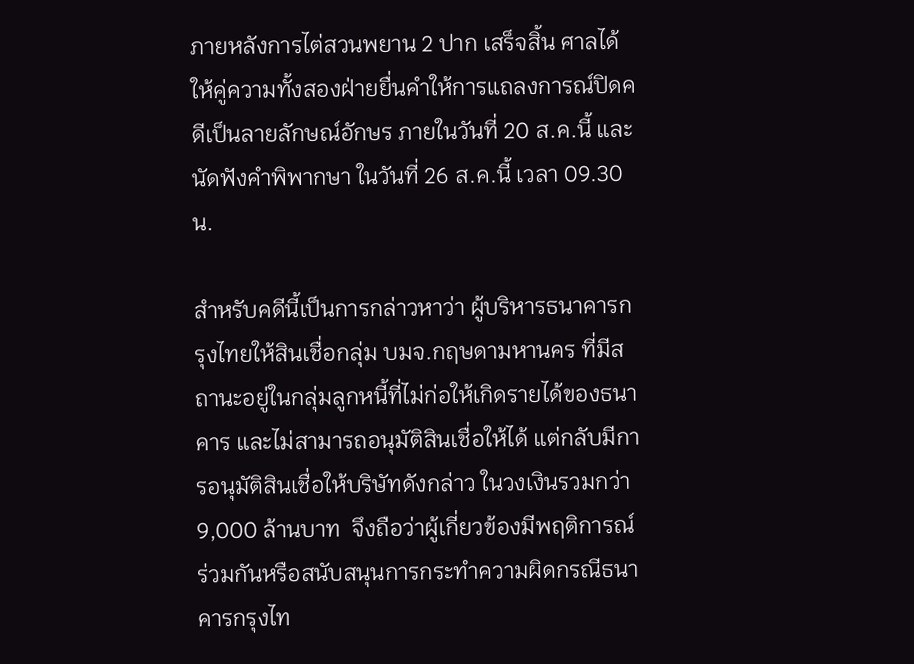ภายหลังการไต่สวนพยาน 2 ปาก เสร็จสิ้น ศาลได้ให้คู่ความทั้งสองฝ่ายยื่นคำให้การแถลงการณ์ปิดคดีเป็นลายลักษณ์อักษร ภายในวันที่ 20 ส.ค.นี้ และนัดฟังคำพิพากษา ในวันที่ 26 ส.ค.นี้ เวลา 09.30 น.

สำหรับคดีนี้เป็นการกล่าวหาว่า ผู้บริหารธนาคารกรุงไทยให้สินเชื่อกลุ่ม บมจ.กฤษดามหานคร ที่มีสถานะอยู่ในกลุ่มลูกหนี้ที่ไม่ก่อให้เกิดรายได้ของธนาคาร และไม่สามารถอนุมัติสินเชื่อให้ได้ แต่กลับมีการอนุมัติสินเชื่อให้บริษัทดังกล่าว ในวงเงินรวมกว่า 9,000 ล้านบาท  จึงถือว่าผู้เกี่ยวข้องมีพฤติการณ์ ร่วมกันหรือสนับสนุนการกระทำความผิดกรณีธนาคารกรุงไท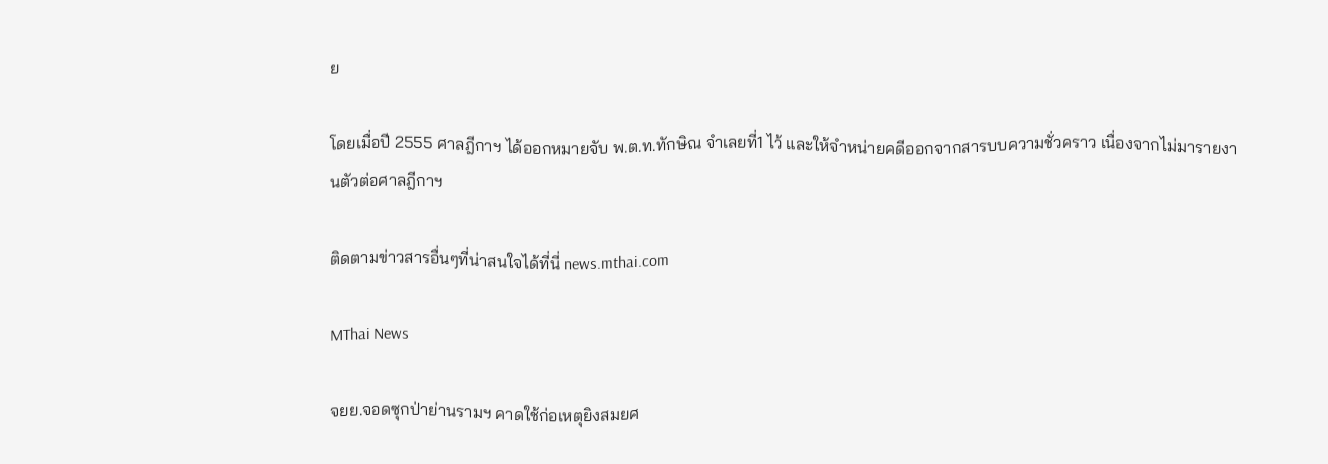ย

โดยเมื่อปี 2555 ศาลฎีกาฯ ได้ออกหมายจับ พ.ต.ท.ทักษิณ จำเลยที่1 ไว้ และให้จำหน่ายคดีออกจากสารบบความชั่วคราว เนื่องจากไม่มารายงานตัวต่อศาลฎีกาฯ

ติดตามข่าวสารอื่นๆที่น่าสนใจได้ที่นี่ news.mthai.com

MThai News

จยย.จอดซุกป่าย่านรามฯ คาดใช้ก่อเหตุยิงสมยศ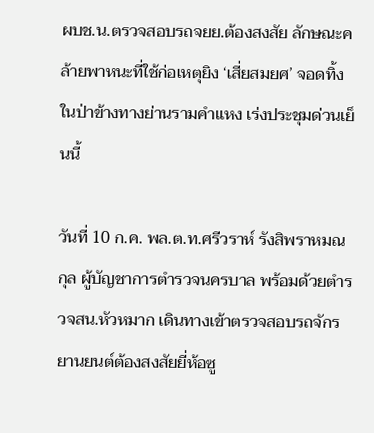ผบช.น.ตรวจสอบรถจยย.ต้องสงสัย ลักษณะคล้ายพาหนะที่ใช้ก่อเหตุยิง ‘เสี่ยสมยศ’ จอดทิ้งในป่าข้างทางย่านรามคำแหง เร่งประชุมด่วนเย็นนี้

วันที่ 10 ก.ค. พล.ต.ท.ศรีวราห์ รังสิพราหมณกุล ผู้บัญชาการตำรวจนครบาล พร้อมด้วยตำรวจสน.หัวหมาก เดินทางเข้าตรวจสอบรถจักรยานยนต์ต้องสงสัยยี่ห้อซู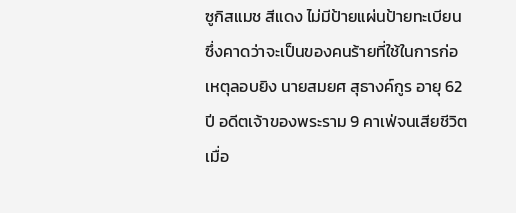ซูกิสแมช สีแดง ไม่มีป้ายแผ่นป้ายทะเบียน ซึ่งคาดว่าจะเป็นของคนร้ายที่ใช้ในการก่อเหตุลอบยิง นายสมยศ สุธางค์กูร อายุ 62 ปี อดีตเจ้าของพระราม 9 คาเฟ่จนเสียชีวิตเมื่อ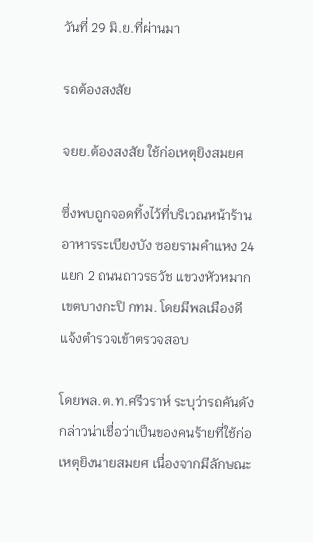วันที่ 29 มิ.ย.ที่ผ่านมา

รถต้องสงสัย

จยย.ต้องสงสัย ใช้ก่อเหตุยิงสมยศ

ซึ่งพบถูกจอดทิ้งไว้ที่บริเวณหน้าร้านอาหารระเบียงบัง ซอยรามคำแหง 24 แยก 2 ถนนถาวรธวัช แขวงหัวหมาก เขตบางกะปิ กทม. โดยมีพลเมืองดีแจ้งตำรวจเข้าตรวจสอบ

โดยพล.ต.ท.ศรีวราห์ ระบุว่ารถคันดังกล่าวน่าเชื่อว่าเป็นของคนร้ายที่ใช้ก่อเหตุยิงนายสมยศ เนื่องจากมีลักษณะ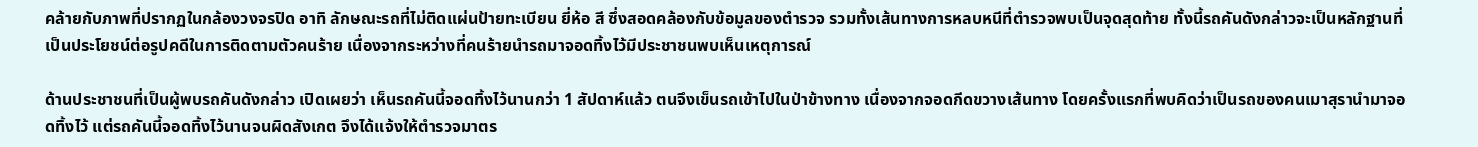คล้ายกับภาพที่ปรากฏในกล้องวงจรปิด อาทิ ลักษณะรถที่ไม่ติดแผ่นป้ายทะเบียน ยี่ห้อ สี ซึ่งสอดคล้องกับข้อมูลของตำรวจ รวมทั้งเส้นทางการหลบหนีที่ตำรวจพบเป็นจุดสุดท้าย ทั้งนี้รถคันดังกล่าวจะเป็นหลักฐานที่เป็นประโยชน์ต่อรูปคดีในการติดตามตัวคนร้าย เนื่องจากระหว่างที่คนร้ายนำรถมาจอดทิ้งไว้มีประชาชนพบเห็นเหตุการณ์

ด้านประชาชนที่เป็นผู้พบรถคันดังกล่าว เปิดเผยว่า เห็นรถคันนี้จอดทิ้งไว้นานกว่า 1 สัปดาห์แล้ว ตนจึงเข็นรถเข้าไปในป่าข้างทาง เนื่องจากจอดกีดขวางเส้นทาง โดยครั้งแรกที่พบคิดว่าเป็นรถของคนเมาสุรานำมาจอดทิ้งไว้ แต่รถคันนี้จอดทิ้งไว้นานจนผิดสังเกต จึงได้แจ้งให้ตำรวจมาตร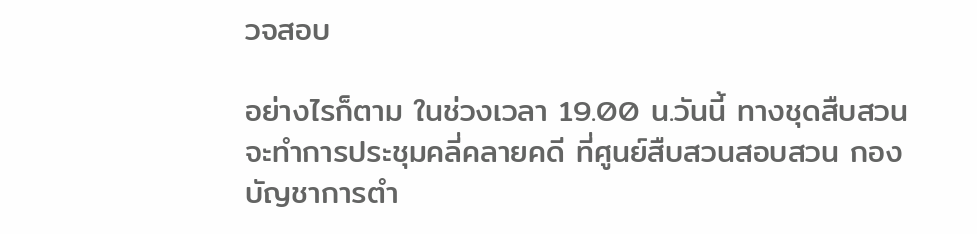วจสอบ

อย่างไรก็ตาม ในช่วงเวลา 19.00 น.วันนี้ ทางชุดสืบสวนจะทำการประชุมคลี่คลายคดี ที่ศูนย์สืบสวนสอบสวน กองบัญชาการตำ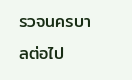รวจนครบาลต่อไป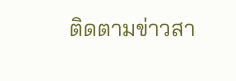ติดตามข่าวสา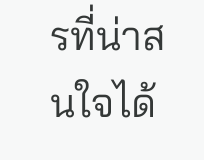รที่น่าสนใจได้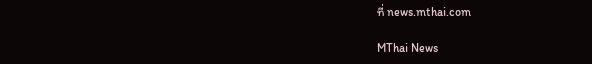ที่ news.mthai.com

MThai News